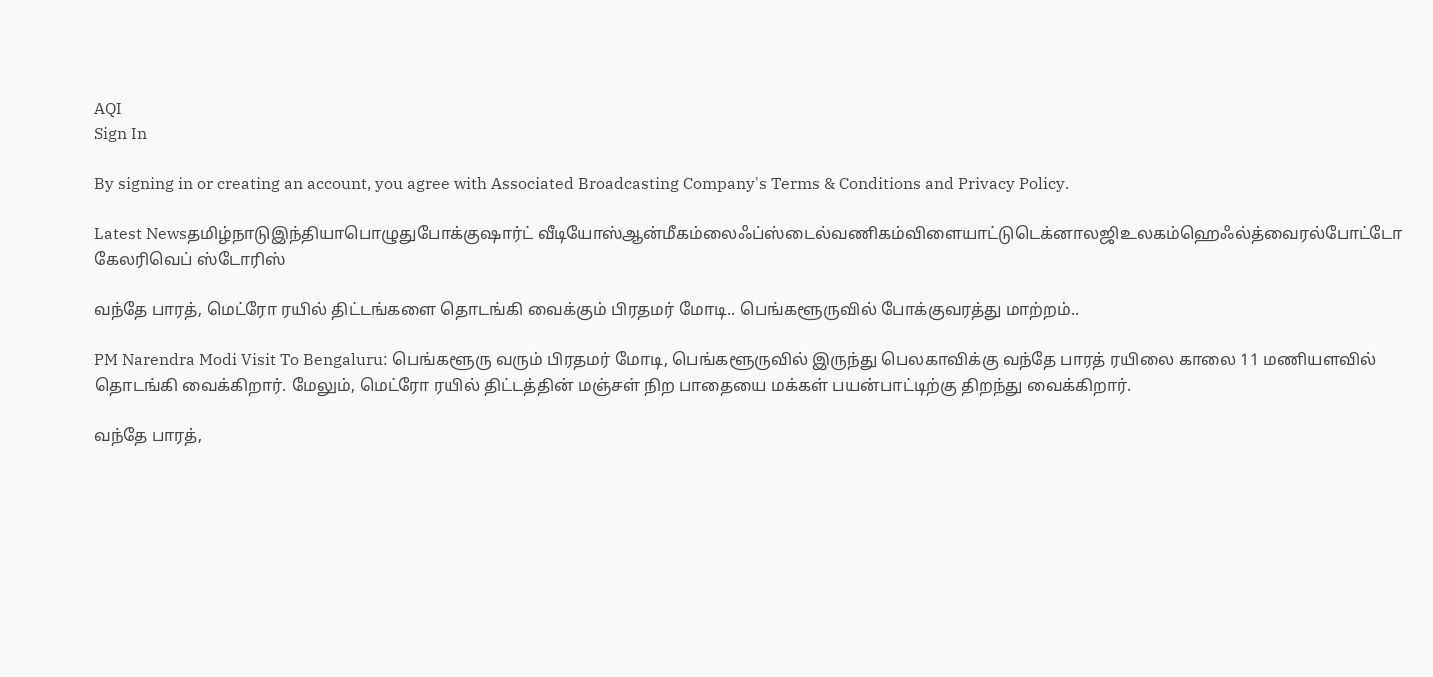AQI
Sign In

By signing in or creating an account, you agree with Associated Broadcasting Company's Terms & Conditions and Privacy Policy.

Latest Newsதமிழ்நாடுஇந்தியாபொழுதுபோக்குஷார்ட் வீடியோஸ்ஆன்மீகம்லைஃப்ஸ்டைல்வணிகம்விளையாட்டுடெக்னாலஜிஉலகம்ஹெஃல்த்வைரல்போட்டோ கேலரிவெப் ஸ்டோரிஸ்

வந்தே பாரத், மெட்ரோ ரயில் திட்டங்களை தொடங்கி வைக்கும் பிரதமர் மோடி.. பெங்களூருவில் போக்குவரத்து மாற்றம்..

PM Narendra Modi Visit To Bengaluru: பெங்களூரு வரும் பிரதமர் மோடி, பெங்களூருவில் இருந்து பெலகாவிக்கு வந்தே பாரத் ரயிலை காலை 11 மணியளவில் தொடங்கி வைக்கிறார். மேலும், மெட்ரோ ரயில் திட்டத்தின் மஞ்சள் நிற பாதையை மக்கள் பயன்பாட்டிற்கு திறந்து வைக்கிறார்.

வந்தே பாரத்,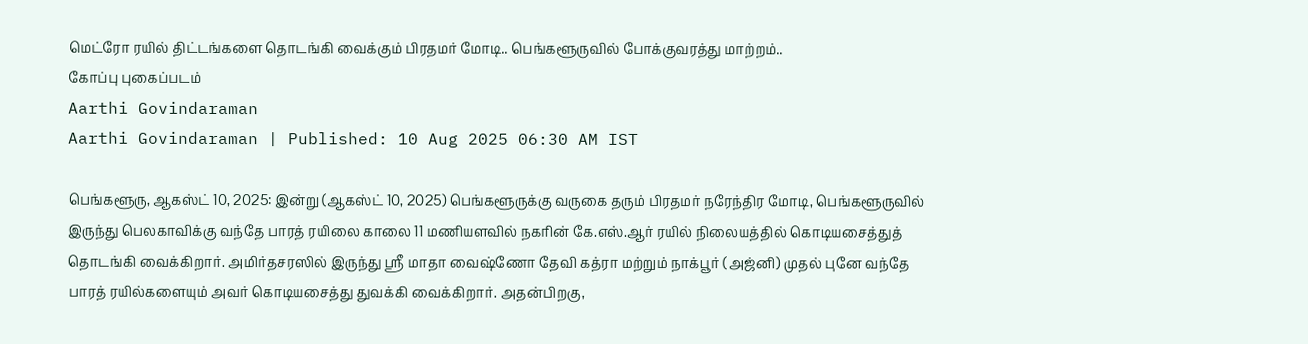மெட்ரோ ரயில் திட்டங்களை தொடங்கி வைக்கும் பிரதமர் மோடி.. பெங்களூருவில் போக்குவரத்து மாற்றம்..
கோப்பு புகைப்படம்
Aarthi Govindaraman
Aarthi Govindaraman | Published: 10 Aug 2025 06:30 AM IST

பெங்களூரு, ஆகஸ்ட் 10, 2025: இன்று (ஆகஸ்ட் 10, 2025) பெங்களூருக்கு வருகை தரும் பிரதமர் நரேந்திர மோடி, பெங்களூருவில் இருந்து பெலகாவிக்கு வந்தே பாரத் ரயிலை காலை 11 மணியளவில் நகரின் கே.எஸ்.ஆர் ரயில் நிலையத்தில் கொடியசைத்துத் தொடங்கி வைக்கிறார். அமிர்தசரஸில் இருந்து ஸ்ரீ மாதா வைஷ்ணோ தேவி கத்ரா மற்றும் நாக்பூர் (அஜ்னி) முதல் புனே வந்தே பாரத் ரயில்களையும் அவர் கொடியசைத்து துவக்கி வைக்கிறார். அதன்பிறகு,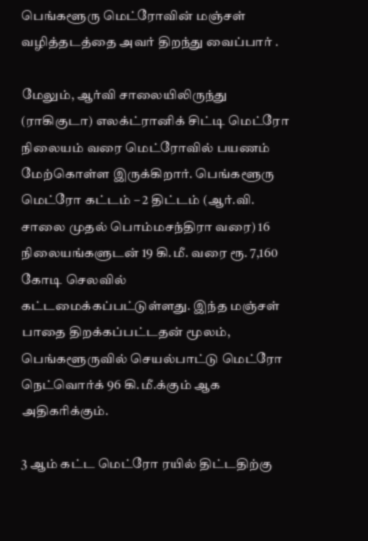பெங்களூரு மெட்ரோவின் மஞ்சள் வழித்தடத்தை அவர் திறந்து வைப்பார் .

மேலும், ஆர்வி சாலையிலிருந்து (ராகிகுடா) எலக்ட்ரானிக் சிட்டி மெட்ரோ நிலையம் வரை மெட்ரோவில் பயணம் மேற்கொள்ள இருக்கிறார். பெங்களூரு மெட்ரோ கட்டம் – 2 திட்டம் (ஆர்.வி. சாலை முதல் பொம்மசந்திரா வரை) 16 நிலையங்களுடன் 19 கி.மீ. வரை ரூ. 7,160 கோடி செலவில் கட்டமைக்கப்பட்டுள்ளது. இந்த மஞ்சள் பாதை திறக்கப்பட்டதன் மூலம், பெங்களூருவில் செயல்பாட்டு மெட்ரோ நெட்வொர்க் 96 கி.மீ.க்கும் ஆக அதிகரிக்கும்.

3 ஆம் கட்ட மெட்ரோ ரயில் திட்டதிற்கு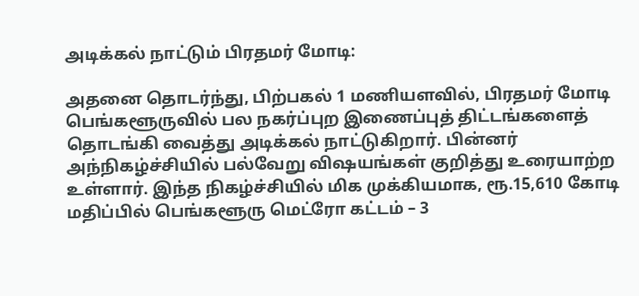அடிக்கல் நாட்டும் பிரதமர் மோடி:

அதனை தொடர்ந்து, பிற்பகல் 1 மணியளவில், பிரதமர் மோடி பெங்களூருவில் பல நகர்ப்புற இணைப்புத் திட்டங்களைத் தொடங்கி வைத்து அடிக்கல் நாட்டுகிறார். பின்னர் அந்நிகழ்ச்சியில் பல்வேறு விஷயங்கள் குறித்து உரையாற்ற உள்ளார். இந்த நிகழ்ச்சியில் மிக முக்கியமாக, ரூ.15,610 கோடி மதிப்பில் பெங்களூரு மெட்ரோ கட்டம் – 3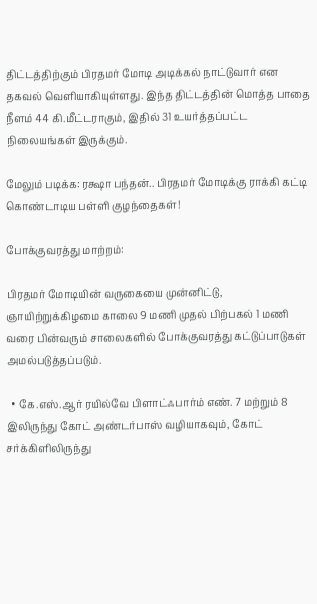திட்டத்திற்கும் பிரதமர் மோடி அடிக்கல் நாட்டுவார் என தகவல் வெளியாகியுள்ளது. இந்த திட்டத்தின் மொத்த பாதை நீளம் 44 கி.மீட்டராகும், இதில் 31 உயர்த்தப்பட்ட நிலையங்கள் இருக்கும்.

மேலும் படிக்க: ரக்ஷா பந்தன்.. பிரதமர் மோடிக்கு ராக்கி கட்டி கொண்டாடிய பள்ளி குழந்தைகள்!

போக்குவரத்து மாற்றம்:

பிரதமர் மோடியின் வருகையை முன்னிட்டு, ஞாயிற்றுக்கிழமை காலை 9 மணி முதல் பிற்பகல் 1 மணி வரை பின்வரும் சாலைகளில் போக்குவரத்து கட்டுப்பாடுகள் அமல்படுத்தப்படும்.

  • கே.எஸ்.ஆர் ரயில்வே பிளாட்ஃபார்ம் எண். 7 மற்றும் 8 இலிருந்து கோட் அண்டர்பாஸ் வழியாகவும், கோட் சர்க்கிளிலிருந்து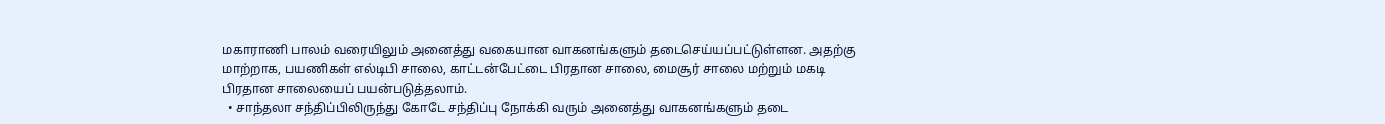மகாராணி பாலம் வரையிலும் அனைத்து வகையான வாகனங்களும் தடைசெய்யப்பட்டுள்ளன. அதற்கு மாற்றாக, பயணிகள் எல்டிபி சாலை, காட்டன்பேட்டை பிரதான சாலை, மைசூர் சாலை மற்றும் மகடி பிரதான சாலையைப் பயன்படுத்தலாம்.
  • சாந்தலா சந்திப்பிலிருந்து கோடே சந்திப்பு நோக்கி வரும் அனைத்து வாகனங்களும் தடை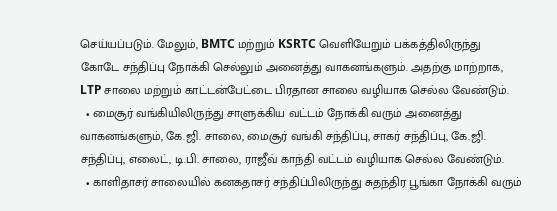செய்யப்படும். மேலும், BMTC மற்றும் KSRTC வெளியேறும் பக்கத்திலிருந்து கோடே சந்திப்பு நோக்கி செல்லும் அனைத்து வாகனங்களும். அதற்கு மாற்றாக, LTP சாலை மற்றும் காட்டன்பேட்டை பிரதான சாலை வழியாக செல்ல வேண்டும்.
  • மைசூர் வங்கியிலிருந்து சாளுக்கிய வட்டம் நோக்கி வரும் அனைத்து வாகனங்களும், கே.ஜி. சாலை, மைசூர் வங்கி சந்திப்பு, சாகர் சந்திப்பு, கே.ஜி. சந்திப்பு, எலைட், டி.பி. சாலை, ராஜீவ் காந்தி வட்டம் வழியாக செல்ல வேண்டும்.
  • காளிதாசர் சாலையில் கனகதாசர் சந்திப்பிலிருந்து சுதந்திர பூங்கா நோக்கி வரும்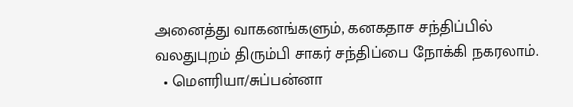அனைத்து வாகனங்களும், கனகதாச சந்திப்பில் வலதுபுறம் திரும்பி சாகர் சந்திப்பை நோக்கி நகரலாம்.
  • மௌரியா/சுப்பன்னா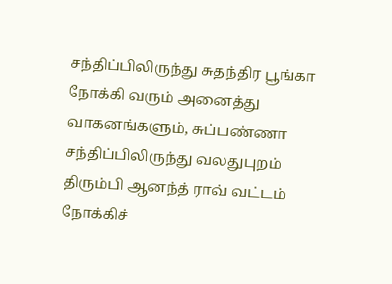சந்திப்பிலிருந்து சுதந்திர பூங்கா நோக்கி வரும் அனைத்து வாகனங்களும், சுப்பண்ணா சந்திப்பிலிருந்து வலதுபுறம் திரும்பி ஆனந்த் ராவ் வட்டம் நோக்கிச்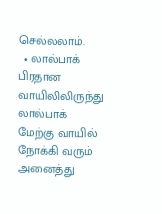செல்லலாம்.
  • லால்பாக் பிரதான வாயிலிலிருந்து லால்பாக் மேற்கு வாயில் நோக்கி வரும் அனைத்து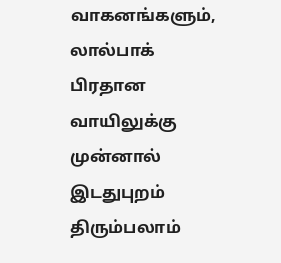வாகனங்களும், லால்பாக் பிரதான வாயிலுக்கு முன்னால் இடதுபுறம் திரும்பலாம்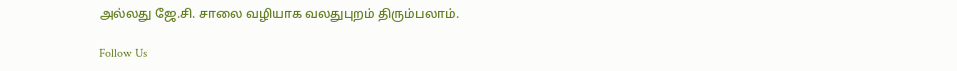அல்லது ஜே.சி. சாலை வழியாக வலதுபுறம் திரும்பலாம்.

Follow Us